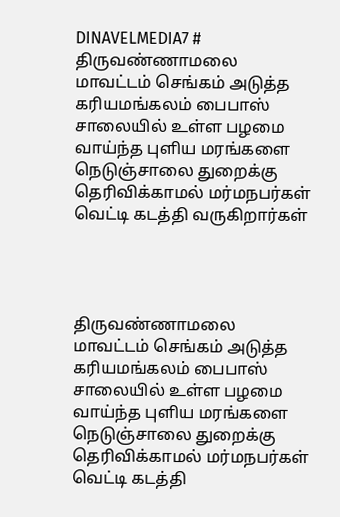DINAVELMEDIA7 # திருவண்ணாமலை மாவட்டம் செங்கம் அடுத்த கரியமங்கலம் பைபாஸ் சாலையில் உள்ள பழமை வாய்ந்த புளிய மரங்களை நெடுஞ்சாலை துறைக்கு தெரிவிக்காமல் மர்மநபர்கள் வெட்டி கடத்தி வருகிறார்கள்




திருவண்ணாமலை மாவட்டம் செங்கம் அடுத்த கரியமங்கலம் பைபாஸ் சாலையில் உள்ள பழமை வாய்ந்த புளிய மரங்களை நெடுஞ்சாலை துறைக்கு தெரிவிக்காமல் மர்மநபர்கள் வெட்டி கடத்தி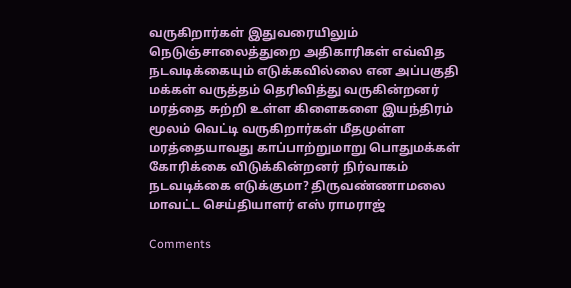வருகிறார்கள் இதுவரையிலும் நெடுஞ்சாலைத்துறை அதிகாரிகள் எவ்வித நடவடிக்கையும் எடுக்கவில்லை என அப்பகுதி மக்கள் வருத்தம் தெரிவித்து வருகின்றனர் மரத்தை சுற்றி உள்ள கிளைகளை இயந்திரம் மூலம் வெட்டி வருகிறார்கள் மீதமுள்ள மரத்தையாவது காப்பாற்றுமாறு பொதுமக்கள் கோரிக்கை விடுக்கின்றனர் நிர்வாகம் நடவடிக்கை எடுக்குமா? திருவண்ணாமலை மாவட்ட செய்தியாளர் எஸ் ராமராஜ்

Comments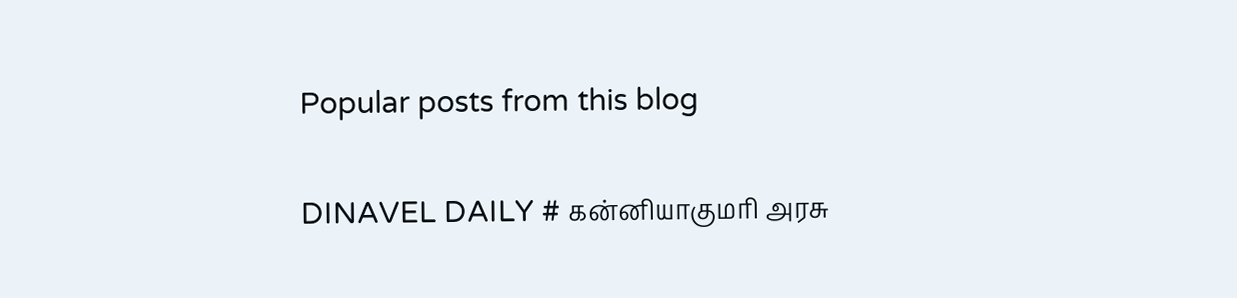Popular posts from this blog

DINAVEL DAILY # கன்னியாகுமரி அரசு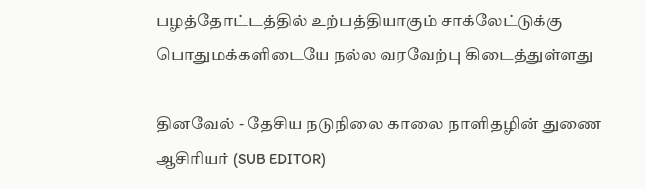பழத்தோட்டத்தில் உற்பத்தியாகும் சாக்லேட்டுக்கு பொதுமக்களிடையே நல்ல வரவேற்பு கிடைத்துள்ளது

தினவேல் - தேசிய நடுநிலை காலை நாளிதழின் துணை ஆசிரியர் (SUB EDITOR)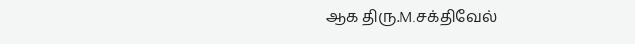ஆக திரு.M.சக்திவேல்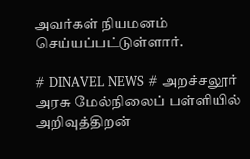அவர்கள் நியமனம் செய்யப்பட்டுள்ளார்.

# DINAVEL NEWS # அறச்சலூர் அரசு மேல்நிலைப் பள்ளியில் அறிவுத்திறன்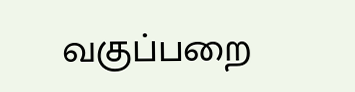வகுப்பறை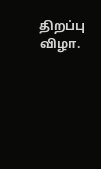திறப்பு விழா.